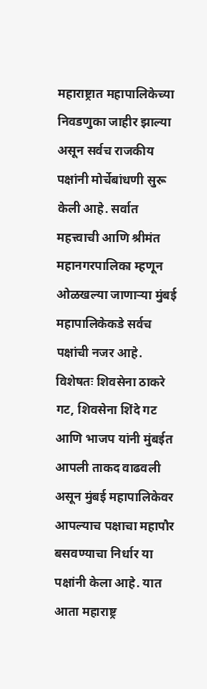महाराष्ट्रात महापालिकेच्या निवडणुका जाहीर झाल्या असून सर्वच राजकीय पक्षांनी मोर्चेबांधणी सुरू केली आहे. सर्वात महत्त्वाची आणि श्रीमंत महानगरपालिका म्हणून ओळखल्या जाणाऱ्या मुंबई महापालिकेकडे सर्वच पक्षांची नजर आहे. विशेषतः शिवसेना ठाकरे गट, शिवसेना शिंदे गट आणि भाजप यांनी मुंबईत आपली ताकद वाढवली असून मुंबई महापालिकेवर आपल्याच पक्षाचा महापौर बसवण्याचा निर्धार या पक्षांनी केला आहे. यात आता महाराष्ट्र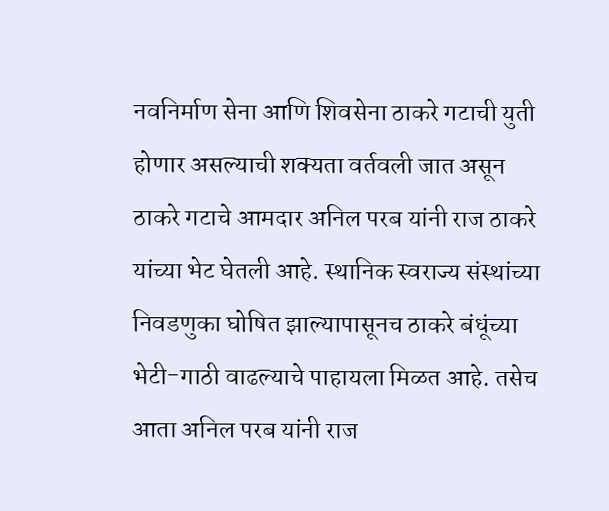नवनिर्माण सेना आणि शिवसेना ठाकरे गटाची युती होणार असल्याची शक्यता वर्तवली जात असून ठाकरे गटाचे आमदार अनिल परब यांनी राज ठाकरे यांच्या भेट घेतली आहे. स्थानिक स्वराज्य संस्थांच्या निवडणुका घोषित झाल्यापासूनच ठाकरे बंधूंच्या भेटी-गाठी वाढल्याचे पाहायला मिळत आहे. तसेच आता अनिल परब यांनी राज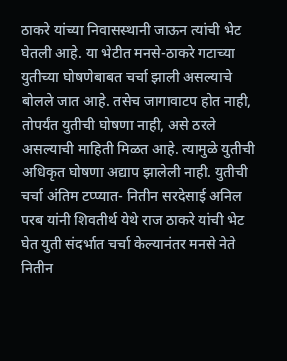ठाकरे यांच्या निवासस्थानी जाऊन त्यांची भेट घेतली आहे. या भेटीत मनसे-ठाकरे गटाच्या युतीच्या घोषणेबाबत चर्चा झाली असल्याचे बोलले जात आहे. तसेच जागावाटप होत नाही, तोपर्यंत युतीची घोषणा नाही, असे ठरले असल्याची माहिती मिळत आहे. त्यामुळे युतीची अधिकृत घोषणा अद्याप झालेली नाही. युतीची चर्चा अंतिम टप्प्यात- नितीन सरदेसाई अनिल परब यांनी शिवतीर्थ येथे राज ठाकरे यांची भेट घेत युती संदर्भात चर्चा केल्यानंतर मनसे नेते नितीन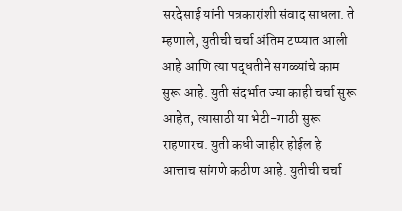सरदेसाई यांनी पत्रकारांशी संवाद साधला. ते म्हणाले, युतीची चर्चा अंतिम टप्प्यात आली आहे आणि त्या पद्धतीने सगळ्यांचे काम सुरू आहे. युती संदर्भात ज्या काही चर्चा सुरू आहेत, त्यासाठी या भेटी-गाठी सुरू राहणारच. युती कधी जाहीर होईल हे आत्ताच सांगणे कठीण आहे. युतीची चर्चा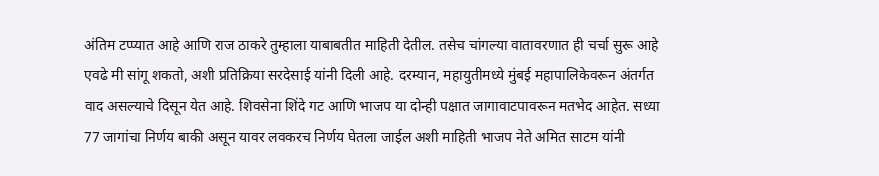अंतिम टप्प्यात आहे आणि राज ठाकरे तुम्हाला याबाबतीत माहिती देतील. तसेच चांगल्या वातावरणात ही चर्चा सुरू आहे एवढे मी सांगू शकतो, अशी प्रतिक्रिया सरदेसाई यांनी दिली आहे. दरम्यान, महायुतीमध्ये मुंबई महापालिकेवरून अंतर्गत वाद असल्याचे दिसून येत आहे. शिवसेना शिंदे गट आणि भाजप या दोन्ही पक्षात जागावाटपावरून मतभेद आहेत. सध्या 77 जागांचा निर्णय बाकी असून यावर लवकरच निर्णय घेतला जाईल अशी माहिती भाजप नेते अमित साटम यांनी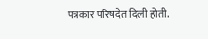पत्रकार परिषदेत दिली होती.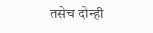तसेच दोन्ही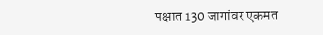पक्षात 130 जागांवर एकमत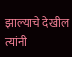झाल्याचे देखील त्यांनी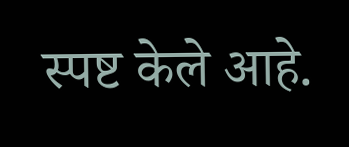स्पष्ट केले आहे.